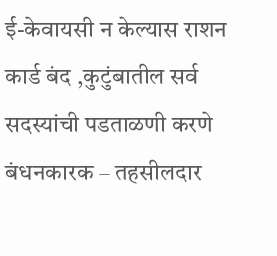ई-केवायसी न केल्यास राशन कार्ड बंद ,कुटुंबातील सर्व सदस्यांची पडताळणी करणे बंधनकारक – तहसीलदार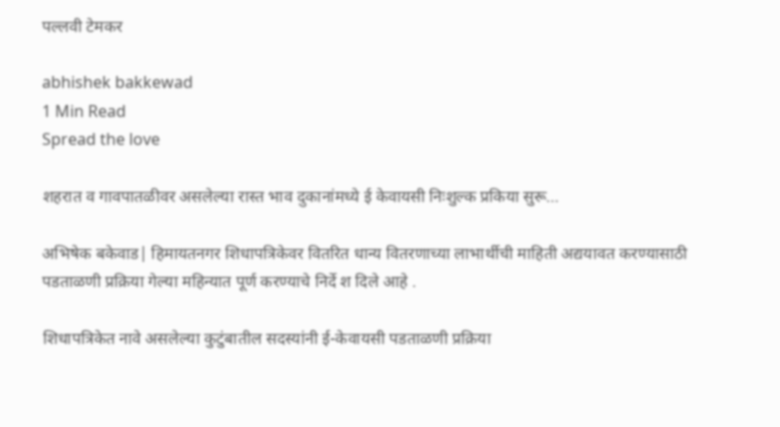पल्लवी टेमकर

abhishek bakkewad
1 Min Read
Spread the love

शहरात व गावपातळीवर असलेल्या रास्त भाव दुकानांमध्ये ई केवायसी निःशुल्क प्रकिया सुरू…

अभिषेक बकेवाड| हिमायतनगर शिधापत्रिकेवर वितरित धान्य वितरणाच्या लाभार्थीची माहिती अद्ययावत करण्यासाठी पडताळणी प्रक्रिया गेल्या महिन्यात पूर्ण करण्याचे निर्दे श दिले आहे .

शिधापत्रिकेत नावे असलेल्या कुटुंबातील सदस्यांनी ई-केवायसी पडताळणी प्रक्रिया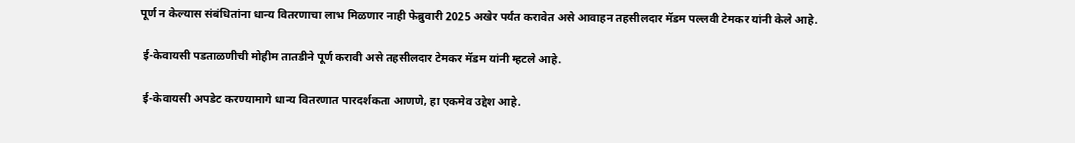पूर्ण न केल्यास संबंधितांना धान्य वितरणाचा लाभ मिळणार नाही फेब्रुवारी 2025 अखेर पर्यंत करावेत असे आवाहन तहसीलदार मॅडम पल्लवी टेमकर यांनी केले आहे.

 ई-केवायसी पडताळणीची मोहीम तातडीने पूर्ण करावी असे तहसीलदार टेमकर मॅडम यांनी म्हटले आहे.

 ई-केवायसी अपडेट करण्यामागे धान्य वितरणात पारदर्शकता आणणे, हा एकमेव उद्देश आहे.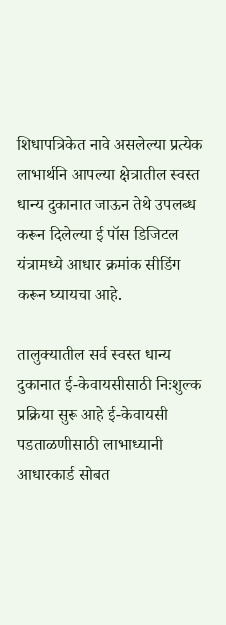शिधापत्रिकेत नावे असलेल्या प्रत्येक लाभार्थनि आपल्या क्षेत्रातील स्वस्त धान्य दुकानात जाऊन तेथे उपलब्ध करून दिलेल्या ई पॉस डिजिटल यंत्रामध्ये आधार क्रमांक सीडिंग करून घ्यायचा आहे.

तालुक्यातील सर्व स्वस्त धान्य दुकानात ई-केवायसीसाठी निःशुल्क प्रक्रिया सुरू आहे ई-केवायसी पडताळणीसाठी लाभाध्यानी आधारकार्ड सोबत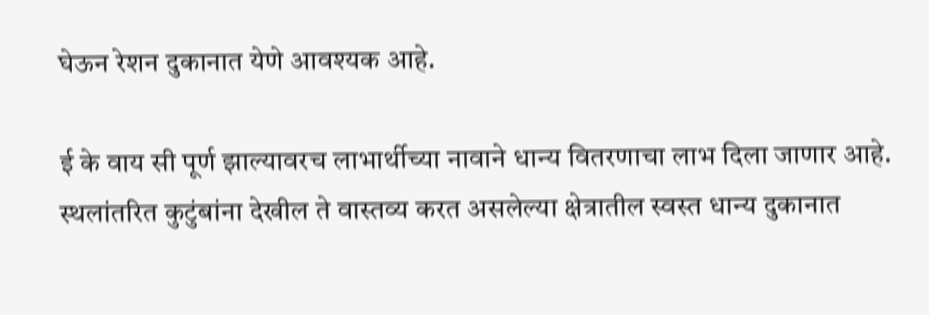घेऊन रेशन दुकानात येणे आवश्यक आहे.

ई के वाय सी पूर्ण झाल्यावरच लाभार्थीच्या नावाने धान्य वितरणाचा लाभ दिला जाणार आहे. स्थलांतरित कुटुंबांना देखील ते वास्तव्य करत असलेल्या क्षेत्रातील स्वस्त धान्य दुकानात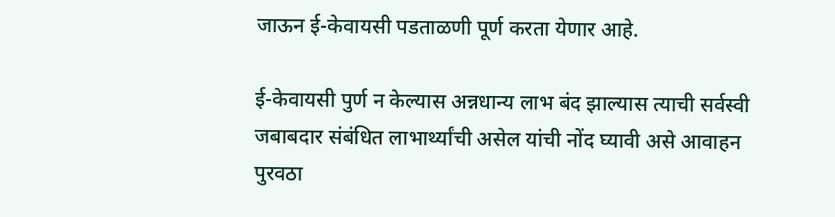जाऊन ई-केवायसी पडताळणी पूर्ण करता येणार आहे.

ई-केवायसी पुर्ण न केल्यास अन्नधान्य लाभ बंद झाल्यास त्याची सर्वस्वी जबाबदार संबंधित लाभार्थ्यांची असेल यांची नोंद घ्यावी असे आवाहन पुरवठा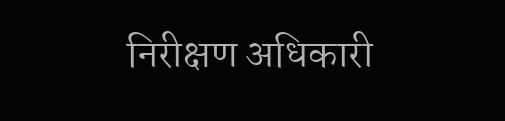निरीक्षण अधिकारी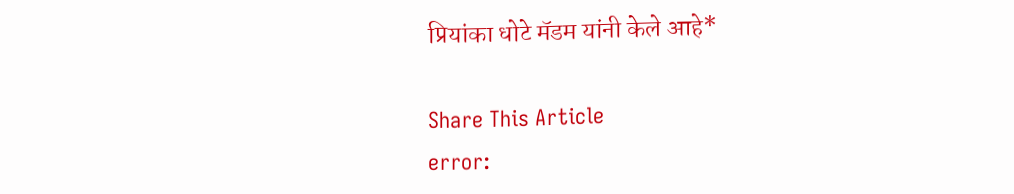प्रियांका धोटे मॅडम यांनी केले आहे*

Share This Article
error: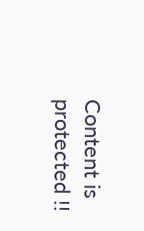Content is protected !!